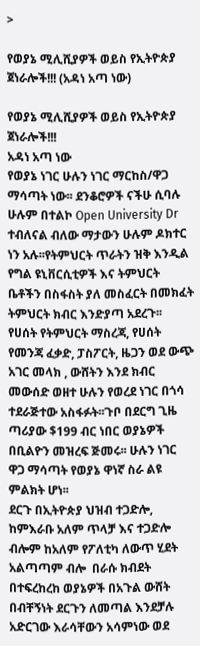>

የወያኔ ሚሊሺያዎች ወይስ የኢትዮጵያ ጀነራሎች!!! (አዳነ አጣ ነው)

የወያኔ ሚሊሺያዎች ወይስ የኢትዮጵያ ጀነራሎች!!!
አዳነ አጣ ነው
የወያኔ ነገር ሁሉን ነገር ማርከስ/ዋጋ ማሳጣት ነው፡፡ ደንቆሮዎች ናችሁ ሲባሉ ሁሉም በተልኮ Open University Dr ተብለናል ብለው ማታውን ሁሉም ዶክተር ነን አሉ፡፡የትምህርት ጥራትን ዝቅ እንዲል የግል ዩኒቨርሲቲዎች እና ትምህርት ቤቶችን በስፋስት ያለ መስፈርት በመክፈት ትምህርት ክብር እንድያጣ አደረጉ፡፡
የሀሰት የትምህርት ማስረጃ, የሀሰት የመንጃ ፈቃድ, ፓስፖርት, ዜጋን ወደ ውጭ አገር መላክ , ውሸትን እንደ ክብር መውሰድ ወዘተ ሁሉን የወረደ ነገር በጎሳ ተደራጅተው አስፋፉት፡፡ጉቦ በደርግ ጊዜ ጣሪያው $199 ብር ነበር ወያኔዎች በቢልዮን መዝረፍ ጅመሩ፡፡ ሁሉን ነገር ዋጋ ማሳጣት የወያኔ ዋነኛ ስራ ልዩ ምልክት ሆነ፡፡
ደርጉ በኢትዮጵያ ህዝብ ተጋድሎ, ከምእራቡ አለም ጥላቻ እና ተጋድሎ ብሎም ከአለም የፖለቲካ ለውጥ ሂደት አልጣጣም ብሎ  በራሱ ክብደት በተፍረከረከ ወያኔዎች በአጉል ውሸት በብቸኝነት ደርጉን ለመጣል እንደቻሉ አድርገው እራሳቸውን አሳምነው ወደ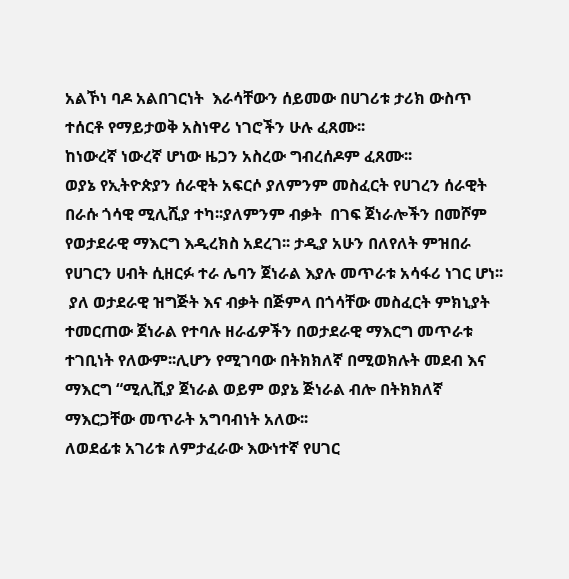አልኾነ ባዶ አልበገርነት  እራሳቸውን ሰይመው በሀገሪቱ ታሪክ ውስጥ ተሰርቶ የማይታወቅ አስነዋሪ ነገሮችን ሁሉ ፈጸሙ፡፡
ከነውረኛ ነውረኛ ሆነው ዜጋን አስረው ግብረሰዶም ፈጸሙ፡፡
ወያኔ የኢትዮጵያን ሰራዊት አፍርሶ ያለምንም መስፈርት የሀገረን ሰራዊት በራሱ ጎሳዊ ሚሊሺያ ተካ፡፡ያለምንም ብቃት  በገፍ ጀነራሎችን በመሾም የወታደራዊ ማእርግ እዲረክስ አደረገ፡፡ ታዲያ አሁን በለየለት ምዝበራ የሀገርን ሀብት ሲዘርፉ ተራ ሌባን ጀነራል እያሉ መጥራቱ አሳፋሪ ነገር ሆነ፡፡
 ያለ ወታደራዊ ዝግጅት እና ብቃት በጅምላ በጎሳቸው መስፈርት ምክኒያት ተመርጠው ጀነራል የተባሉ ዘራፊዎችን በወታደራዊ ማእርግ መጥራቱ ተገቢነት የለውም፡፡ሊሆን የሚገባው በትክክለኛ በሚወክሉት መደብ እና ማእርግ “ሚሊሺያ ጀነራል ወይም ወያኔ ጅነራል ብሎ በትክክለኛ ማእርጋቸው መጥራት አግባብነት አለው፡፡
ለወደፊቱ አገሪቱ ለምታፈራው እውነተኛ የሀገር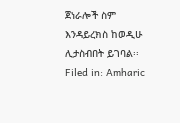ጀነራሎች ስም እንዳይረክስ ከወዲሁ ሊታስብበት ይገባል፡፡
Filed in: Amharic